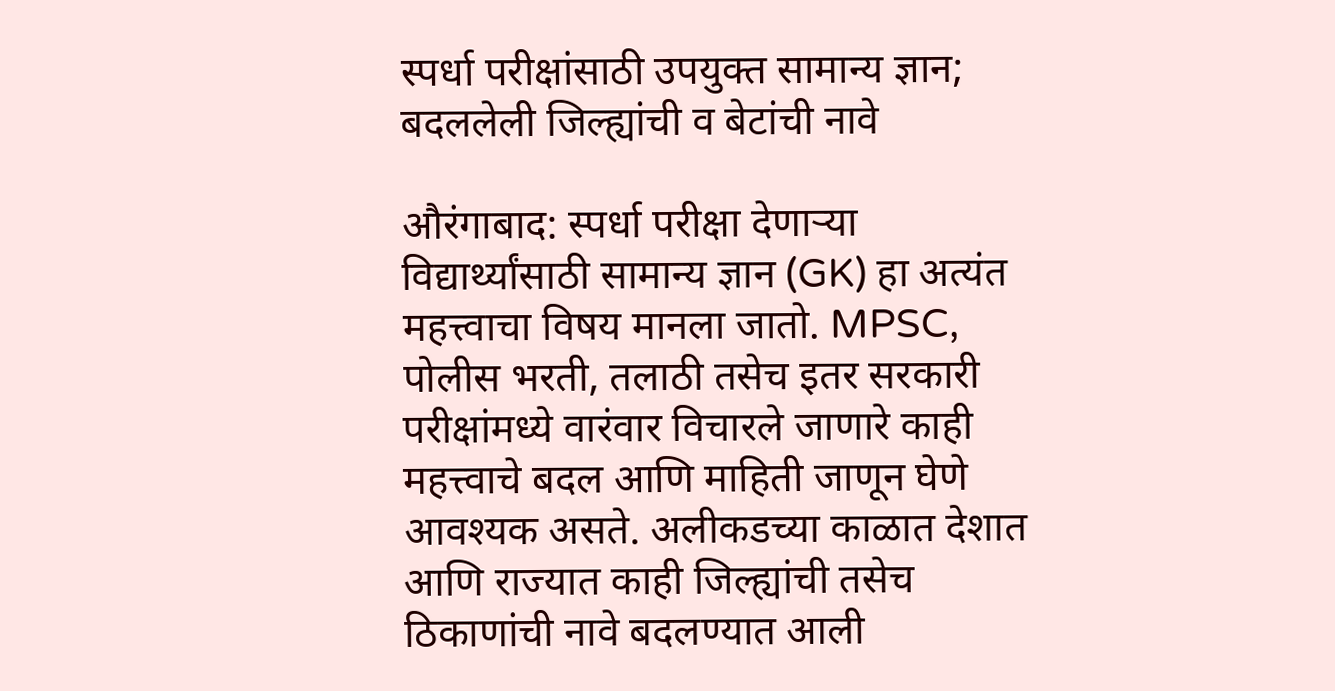स्पर्धा परीक्षांसाठी उपयुक्त सामान्य ज्ञान; बदललेली जिल्ह्यांची व बेटांची नावे

औरंगाबाद: स्पर्धा परीक्षा देणाऱ्या विद्यार्थ्यांसाठी सामान्य ज्ञान (GK) हा अत्यंत महत्त्वाचा विषय मानला जातो. MPSC, पोलीस भरती, तलाठी तसेच इतर सरकारी परीक्षांमध्ये वारंवार विचारले जाणारे काही महत्त्वाचे बदल आणि माहिती जाणून घेणे आवश्यक असते. अलीकडच्या काळात देशात आणि राज्यात काही जिल्ह्यांची तसेच ठिकाणांची नावे बदलण्यात आली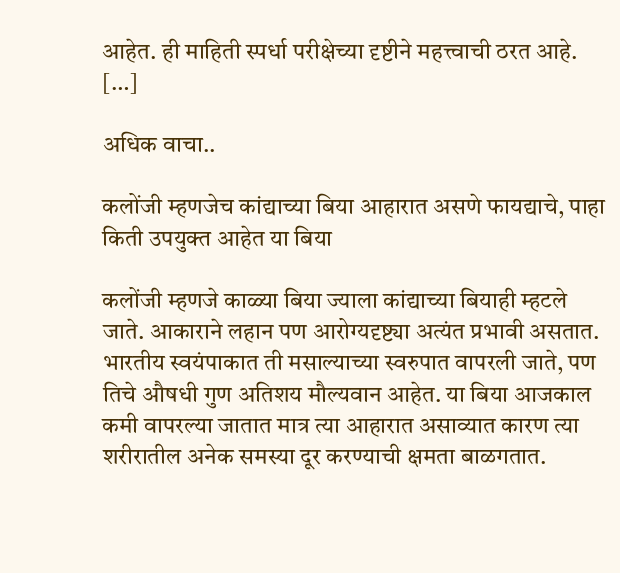आहेत. ही माहिती स्पर्धा परीक्षेच्या दृष्टीने महत्त्वाची ठरत आहे. […]

अधिक वाचा..

कलोंजी म्हणजेच कांद्याच्या बिया आहारात असणे फायद्याचे, पाहा किती उपयुक्त आहेत या बिया

कलोंजी म्हणजे काळ्या बिया ज्याला कांद्याच्या बियाही म्हटले जाते. आकाराने लहान पण आरोग्यदृष्ट्या अत्यंत प्रभावी असतात. भारतीय स्वयंपाकात ती मसाल्याच्या स्वरुपात वापरली जाते, पण तिचे औषधी गुण अतिशय मौल्यवान आहेत. या बिया आजकाल कमी वापरल्या जातात मात्र त्या आहारात असाव्यात कारण त्या शरीरातील अनेक समस्या दूर करण्याची क्षमता बाळगतात.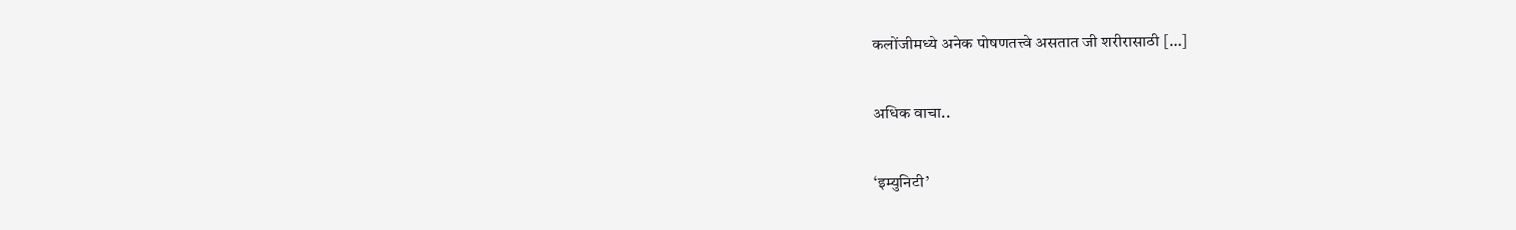कलोंजीमध्ये अनेक पोषणतत्त्वे असतात जी शरीरासाठी […]

अधिक वाचा..

‘इम्युनिटी’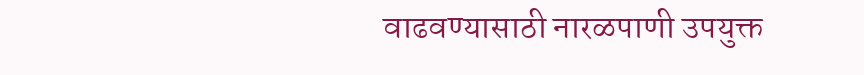वाढवण्यासाठी नारळपाणी उपयुक्त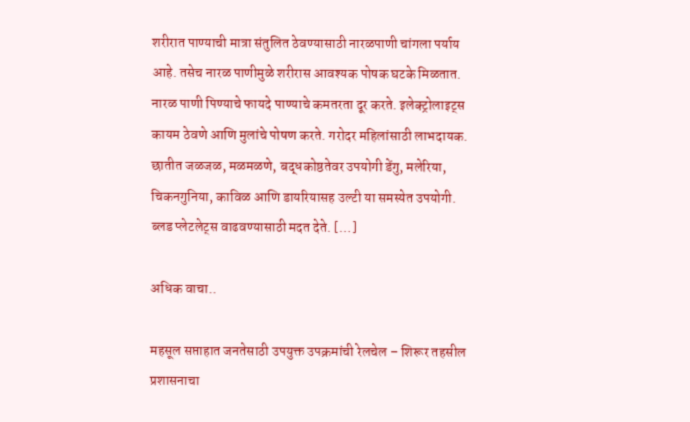शरीरात पाण्याची मात्रा संतुलित ठेवण्यासाठी नारळपाणी चांगला पर्याय आहे. तसेच नारळ पाणीमुळे शरीरास आवश्यक पोषक घटके मिळतात. नारळ पाणी पिण्याचे फायदे पाण्याचे कमतरता दूर करते. इलेक्ट्रोलाइट्स कायम ठेवणे आणि मुलांचे पोषण करते. गरोदर महिलांसाठी लाभदायक. छातीत जळजळ, मळमळणे, बद्धकोष्ठतेवर उपयोगी डेंगु, मलेरिया, चिकनगुनिया, काविळ आणि डायरियासह उल्टी या समस्येत उपयोगी. ब्लड प्लेटलेट्स वाढवण्यासाठी मदत देते. […]

अधिक वाचा..

महसूल सप्ताहात जनतेसाठी उपयुक्त उपक्रमांची रेलचेल – शिरूर तहसील प्रशासनाचा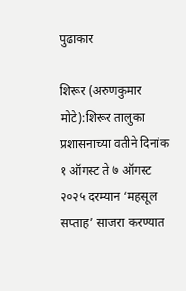पुढाकार

शिरूर (अरुणकुमार मोटे):शिरूर तालुका प्रशासनाच्या वतीने दिनांक १ ऑगस्ट ते ७ ऑगस्ट २०२५ दरम्यान ‘महसूल सप्ताह’ साजरा करण्यात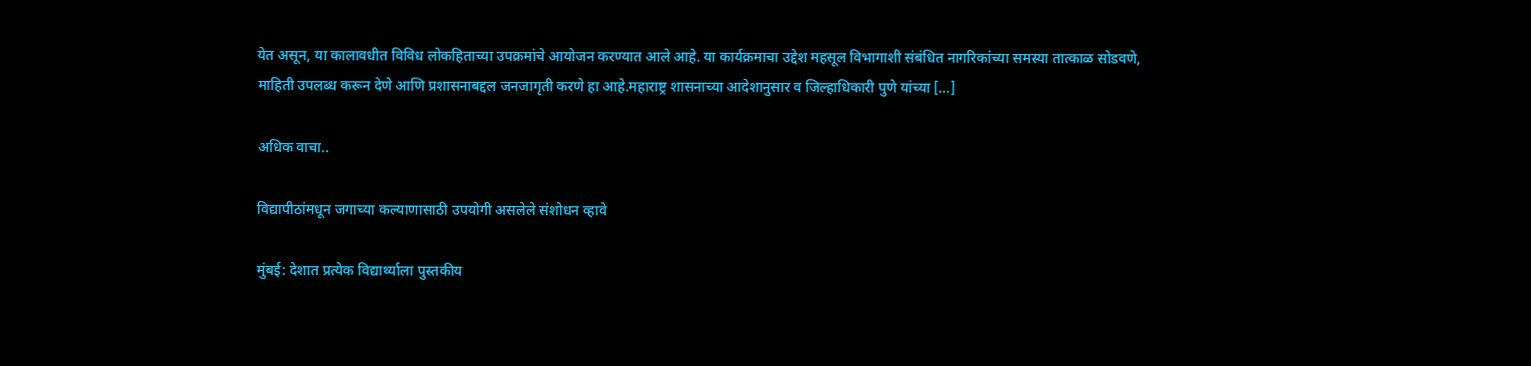येत असून, या कालावधीत विविध लोकहिताच्या उपक्रमांचे आयोजन करण्यात आले आहे. या कार्यक्रमाचा उद्देश महसूल विभागाशी संबंधित नागरिकांच्या समस्या तात्काळ सोडवणे, माहिती उपलब्ध करून देणे आणि प्रशासनाबद्दल जनजागृती करणे हा आहे.महाराष्ट्र शासनाच्या आदेशानुसार व जिल्हाधिकारी पुणे यांच्या […]

अधिक वाचा..

विद्यापीठांमधून जगाच्या कल्याणासाठी उपयोगी असलेले संशोधन व्हावे

मुंबई: देशात प्रत्येक विद्यार्थ्याला पुस्तकीय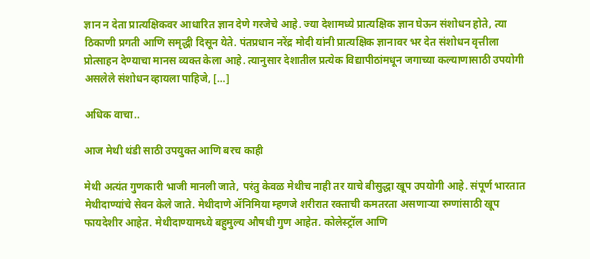ज्ञान न देता प्रात्यक्षिकवर आधारित ज्ञान देणे गरजेचे आहे. ज्या देशामध्ये प्रात्यक्षिक ज्ञान घेऊन संशोधन होते, त्या ठिकाणी प्रगती आणि समृद्धी दिसून येते. पंतप्रधान नरेंद्र मोदी यांनी प्रात्यक्षिक ज्ञानावर भर देत संशोधन वृत्तीला प्रोत्साहन देण्याचा मानस व्यक्त केला आहे. त्यानुसार देशातील प्रत्येक विद्यापीठांमधून जगाच्या कल्याणासाठी उपयोगी असलेले संशोधन व्हायला पाहिजे, […]

अधिक वाचा..

आज मेथी थंडी साठी उपयुक्त आणि बरच काही

मेथी अत्यंत गुणकारी भाजी मानली जाते, परंतु केवळ मेथीच नाही तर याचे बीसुद्धा खूप उपयोगी आहे. संपूर्ण भारतात मेथीदाण्यांचे सेवन केले जाते. मेथीदाणे ॲनिमिया म्हणजे शरीरात रक्ताची कमतरता असणाऱ्या रुग्णांसाठी खूप फायदेशीर आहेत. मेथीदाण्यामध्ये बहुमुल्य औषधी गुण आहेत. कोलेस्ट्रॉल आणि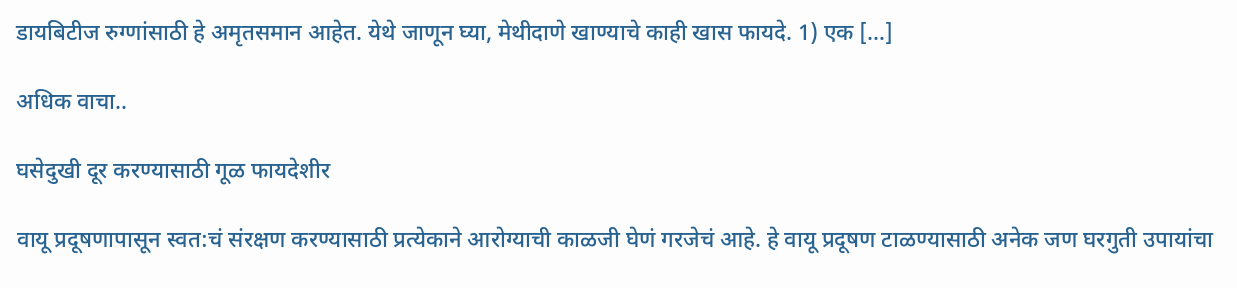डायबिटीज रुग्णांसाठी हे अमृतसमान आहेत. येथे जाणून घ्या, मेथीदाणे खाण्याचे काही खास फायदे. 1) एक […]

अधिक वाचा..

घसेदुखी दूर करण्यासाठी गूळ फायदेशीर

वायू प्रदूषणापासून स्वत:चं संरक्षण करण्यासाठी प्रत्येकाने आरोग्याची काळजी घेणं गरजेचं आहे. हे वायू प्रदूषण टाळण्यासाठी अनेक जण घरगुती उपायांचा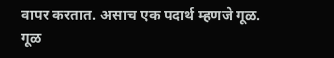वापर करतात. असाच एक पदार्थ म्हणजे गूळ. गूळ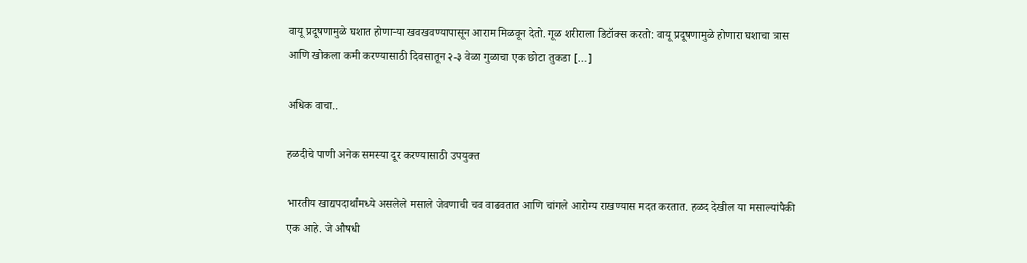वायू प्रदूषणामुळे घशात होणाऱ्या खवखवण्यापासून आराम मिळवून देतो. गूळ शरीराला डिटॉक्स करतो: वायू प्रदूषणामुळे होणारा घशाचा त्रास आणि खोकला कमी करण्यासाठी दिवसातून २-३ वेळा गुळाचा एक छोटा तुकडा […]

अधिक वाचा..

हळदीचे पाणी अनेक समस्या दूर करण्यासाठी उपयुक्त

भारतीय खाद्यपदार्थांमध्ये असलेले मसाले जेवणाची चव वाढवतात आणि चांगले आरोग्य राखण्यास मदत करतात. हळद देखील या मसाल्यांपैकी एक आहे. जे औषधी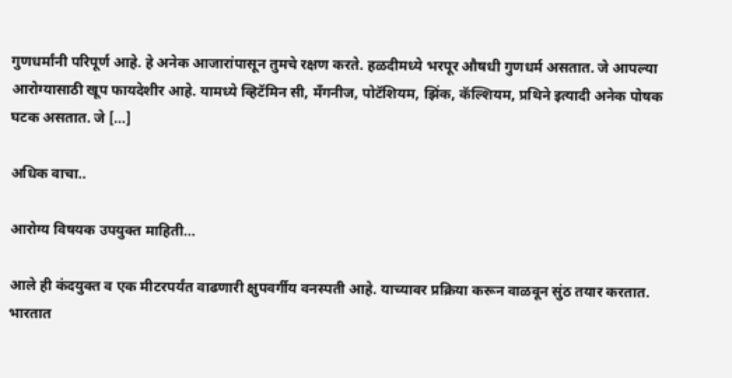गुणधर्मांनी परिपूर्ण आहे. हे अनेक आजारांपासून तुमचे रक्षण करते. हळदीमध्ये भरपूर औषधी गुणधर्म असतात. जे आपल्या आरोग्यासाठी खूप फायदेशीर आहे. यामध्ये व्हिटॅमिन सी, मॅंगनीज, पोटॅशियम, झिंक, कॅल्शियम, प्रथिने इत्यादी अनेक पोषक घटक असतात. जे […]

अधिक वाचा..

आरोग्य विषयक उपयुक्त माहिती…

आले ही कंदयुक्त व एक मीटरपर्यंत वाढणारी क्षुपवर्गीय वनस्पती आहे. याच्यावर प्रक्रिया करून वाळवून सुंठ तयार करतात. भारतात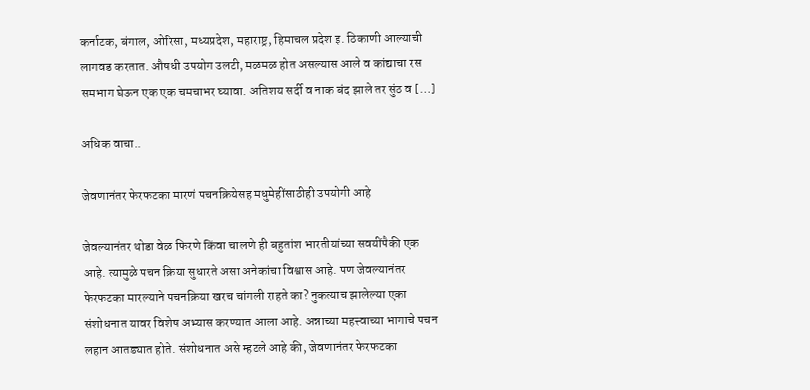कर्नाटक, बंगाल, ओरिसा, मध्यप्रदेश, महाराष्ट्र, हिमाचल प्रदेश इ. ठिकाणी आल्याची लागवड करतात. औषधी उपयोग उलटी, मळमळ होत असल्यास आले व कांद्याचा रस समभाग घेऊन एक एक चमचाभर घ्यावा. अतिशय सर्दी व नाक बंद झाले तर सुंठ व […]

अधिक वाचा..

जेवणानंतर फेरफटका मारणं पचनक्रियेसह मधुमेहींसाठीही उपयोगी आहे

जेवल्यानंतर थोडा वेळ फिरणे किंवा चालणे ही बहुतांश भारतीयांच्या सवयींपैकी एक आहे. त्यामुळे पचन क्रिया सुधारते असा अनेकांचा विश्वास आहे. पण जेवल्यानंतर फेरफटका मारल्याने पचनक्रिया खरच चांगली राहते का? नुकत्याच झालेल्या एका संशोधनात यावर विशेष अभ्यास करण्यात आला आहे. अन्नाच्या महत्त्वाच्या भागाचे पचन लहान आतड्यात होते. संशोधनात असे म्हटले आहे की, जेवणानंतर फेरफटका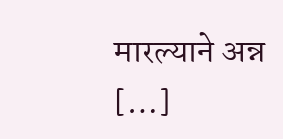मारल्याने अन्न […]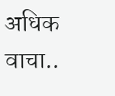अधिक वाचा..